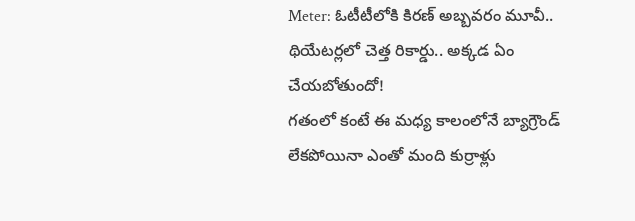Meter: ఓటీటీలోకి కిరణ్ అబ్బవరం మూవీ.. థియేటర్లలో చెత్త రికార్డు.. అక్కడ ఏం చేయబోతుందో!
గతంలో కంటే ఈ మధ్య కాలంలోనే బ్యాగ్రౌండ్ లేకపోయినా ఎంతో మంది కుర్రాళ్లు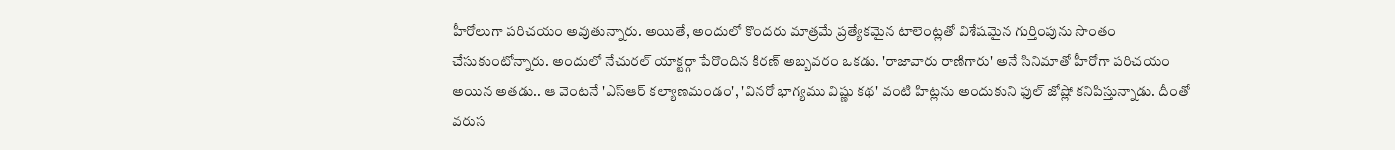హీరోలుగా పరిచయం అవుతున్నారు. అయితే, అందులో కొందరు మాత్రమే ప్రత్యేకమైన టాలెంట్లతో విశేషమైన గుర్తింపును సొంతం చేసుకుంటోన్నారు. అందులో నేచురల్ యాక్టర్గా పేరొందిన కిరణ్ అబ్బవరం ఒకడు. 'రాజావారు రాణిగారు' అనే సినిమాతో హీరోగా పరిచయం అయిన అతడు.. ఆ వెంటనే 'ఎస్ఆర్ కల్యాణమండం', 'వినరో భాగ్యము విష్ణు కథ' వంటి హిట్లను అందుకుని ఫుల్ జోష్లో కనిపిస్తున్నాడు. దీంతో వరుస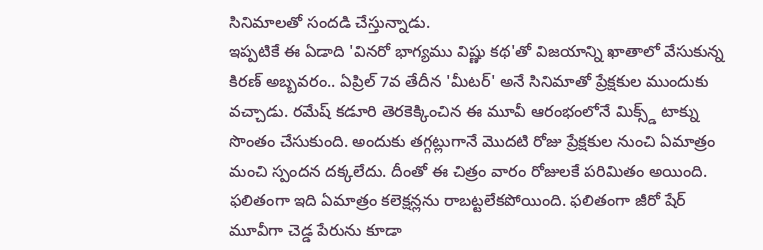సినిమాలతో సందడి చేస్తున్నాడు.
ఇప్పటికే ఈ ఏడాది 'వినరో భాగ్యము విష్ణు కథ'తో విజయాన్ని ఖాతాలో వేసుకున్న కిరణ్ అబ్బవరం.. ఏప్రిల్ 7వ తేదీన 'మీటర్' అనే సినిమాతో ప్రేక్షకుల ముందుకు వచ్చాడు. రమేష్ కడూరి తెరకెక్కించిన ఈ మూవీ ఆరంభంలోనే మిక్స్డ్ టాక్ను సొంతం చేసుకుంది. అందుకు తగ్గట్లుగానే మొదటి రోజు ప్రేక్షకుల నుంచి ఏమాత్రం మంచి స్పందన దక్కలేదు. దీంతో ఈ చిత్రం వారం రోజులకే పరిమితం అయింది. ఫలితంగా ఇది ఏమాత్రం కలెక్షన్లను రాబట్టలేకపోయింది. ఫలితంగా జీరో షేర్ మూవీగా చెడ్డ పేరును కూడా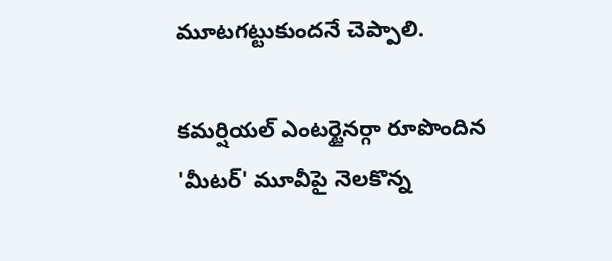మూటగట్టుకుందనే చెప్పాలి.

కమర్షియల్ ఎంటర్టైనర్గా రూపొందిన 'మీటర్' మూవీపై నెలకొన్న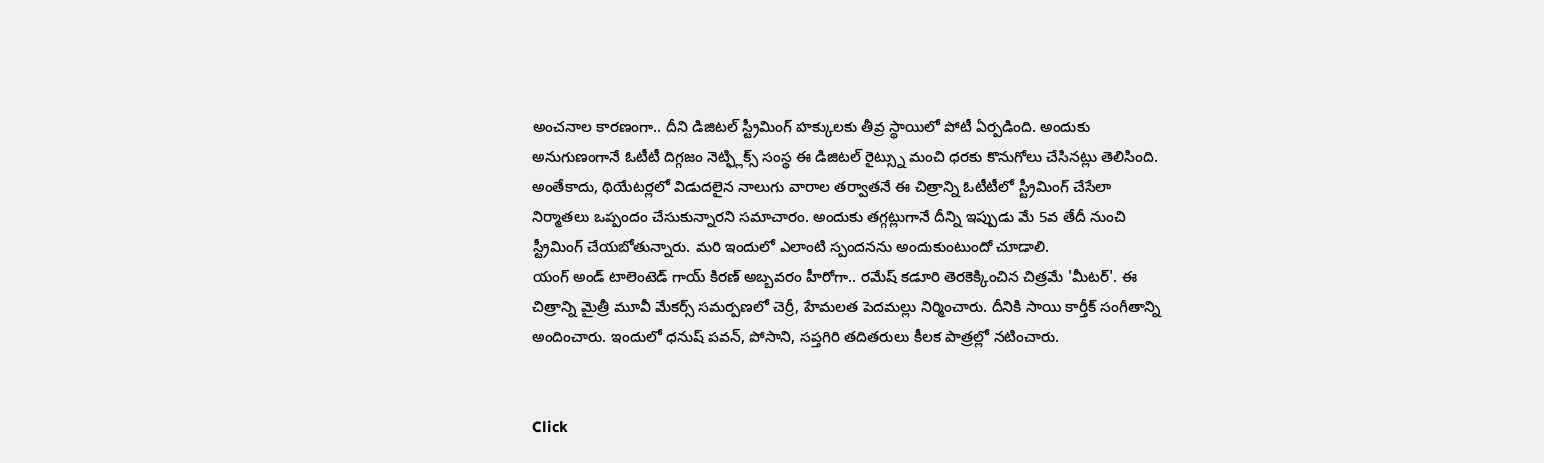అంచనాల కారణంగా.. దీని డిజిటల్ స్ట్రీమింగ్ హక్కులకు తీవ్ర స్థాయిలో పోటీ ఏర్పడింది. అందుకు అనుగుణంగానే ఓటీటీ దిగ్గజం నెట్ఫ్లిక్స్ సంస్థ ఈ డిజిటల్ రైట్స్ను మంచి ధరకు కొనుగోలు చేసినట్లు తెలిసింది. అంతేకాదు, థియేటర్లలో విడుదలైన నాలుగు వారాల తర్వాతనే ఈ చిత్రాన్ని ఓటీటీలో స్ట్రీమింగ్ చేసేలా నిర్మాతలు ఒప్పందం చేసుకున్నారని సమాచారం. అందుకు తగ్గట్లుగానే దీన్ని ఇప్పుడు మే 5వ తేదీ నుంచి స్ట్రీమింగ్ చేయబోతున్నారు. మరి ఇందులో ఎలాంటి స్పందనను అందుకుంటుందో చూడాలి.
యంగ్ అండ్ టాలెంటెడ్ గాయ్ కిరణ్ అబ్బవరం హీరోగా.. రమేష్ కడూరి తెరకెక్కించిన చిత్రమే 'మీటర్'. ఈ చిత్రాన్ని మైత్రీ మూవీ మేకర్స్ సమర్పణలో చెర్రీ, హేమలత పెదమల్లు నిర్మించారు. దీనికి సాయి కార్తీక్ సంగీతాన్ని అందించారు. ఇందులో ధనుష్ పవన్, పోసాని, సప్తగిరి తదితరులు కీలక పాత్రల్లో నటించారు.


Click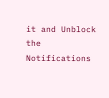it and Unblock the Notifications